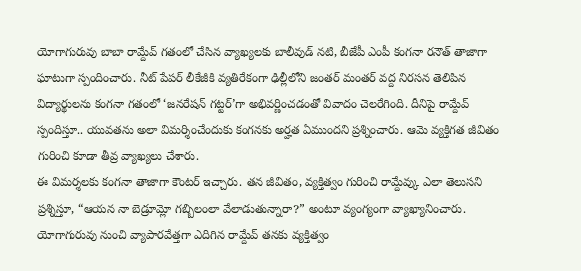యోగాగురువు బాబా రామ్దేవ్ గతంలో చేసిన వ్యాఖ్యలకు బాలీవుడ్ నటి, బీజేపీ ఎంపీ కంగనా రనౌత్ తాజాగా ఘాటుగా స్పందించారు. నీట్ పేపర్ లీకేజీకి వ్యతిరేకంగా ఢిల్లీలోని జంతర్ మంతర్ వద్ద నిరసన తెలిపిన విద్యార్థులను కంగనా గతంలో ‘జనరేషన్ గట్టర్’గా అభివర్ణించడంతో వివాదం చెలరేగింది. దీనిపై రామ్దేవ్ స్పందిస్తూ.. యువతను అలా విమర్శించేందుకు కంగనకు అర్హత ఏముందని ప్రశ్నించారు. ఆమె వ్యక్తిగత జీవితం గురించి కూడా తీవ్ర వ్యాఖ్యలు చేశారు.
ఈ విమర్శలకు కంగనా తాజాగా కౌంటర్ ఇచ్చారు. తన జీవితం, వ్యక్తిత్వం గురించి రామ్దేవ్కు ఎలా తెలుసని ప్రశ్నిస్తూ, “ఆయన నా బెడ్రూమ్లో గబ్బిలంలా వేలాడుతున్నారా?” అంటూ వ్యంగ్యంగా వ్యాఖ్యానించారు. యోగాగురువు నుంచి వ్యాపారవేత్తగా ఎదిగిన రామ్దేవ్ తనకు వ్యక్తిత్వం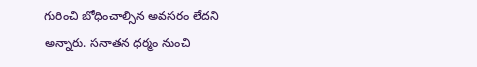గురించి బోధించాల్సిన అవసరం లేదని అన్నారు. సనాతన ధర్మం నుంచి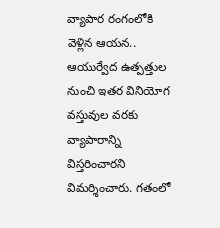వ్యాపార రంగంలోకి వెళ్లిన ఆయన.. ఆయుర్వేద ఉత్పత్తుల నుంచి ఇతర వినియోగ వస్తువుల వరకు వ్యాపారాన్ని విస్తరించారని విమర్శించారు. గతంలో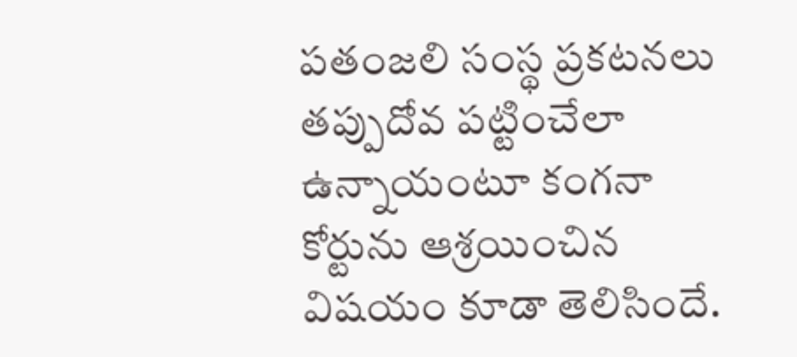పతంజలి సంస్థ ప్రకటనలు తప్పుదోవ పట్టించేలా ఉన్నాయంటూ కంగనా కోర్టును ఆశ్రయించిన విషయం కూడా తెలిసిందే.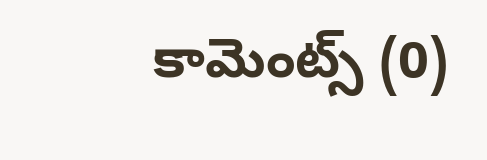కామెంట్స్ (0)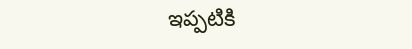ఇప్పటికి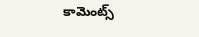కామెంట్స్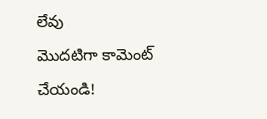లేవు
మొదటిగా కామెంట్ చేయండి!